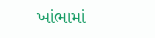ખાંભામાં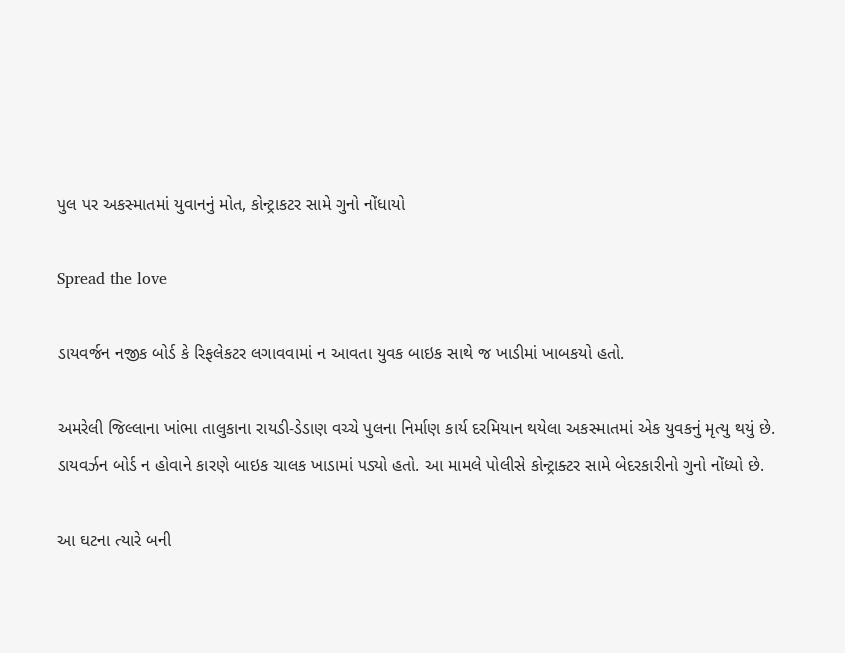પુલ પર અકસ્માતમાં યુવાનનું મોત, કોન્ટ્રાકટર સામે ગુનો નોંધાયો

Spread the love

ડાયવર્જન નજીક બોર્ડ કે રિફલેકટર લગાવવામાં ન આવતા યુવક બાઇક સાથે જ ખાડીમાં ખાબકયો હતો.

અમરેલી જિલ્લાના ખાંભા તાલુકાના રાયડી-ડેડાણ વચ્ચે પુલના નિર્માણ કાર્ય દરમિયાન થયેલા અકસ્માતમાં એક યુવકનું મૃત્યુ થયું છે. ડાયવર્ઝન બોર્ડ ન હોવાને કારણે બાઇક ચાલક ખાડામાં પડ્યો હતો. આ મામલે પોલીસે કોન્ટ્રાક્ટર સામે બેદરકારીનો ગુનો નોંધ્યો છે.

આ ઘટના ત્યારે બની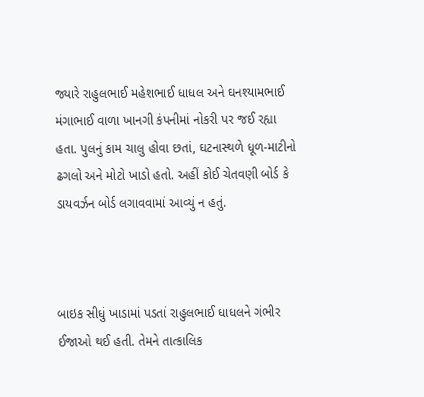જ્યારે રાહુલભાઈ મહેશભાઈ ધાધલ અને ઘનશ્યામભાઈ મંગાભાઈ વાળા ખાનગી કંપનીમાં નોકરી પર જઈ રહ્યા હતા. પુલનું કામ ચાલુ હોવા છતાં, ઘટનાસ્થળે ધૂળ-માટીનો ઢગલો અને મોટો ખાડો હતો. અહીં કોઈ ચેતવણી બોર્ડ કે ડાયવર્ઝન બોર્ડ લગાવવામાં આવ્યું ન હતું.



બાઇક સીધું ખાડામાં પડતાં રાહુલભાઈ ધાધલને ગંભીર ઈજાઓ થઈ હતી. તેમને તાત્કાલિક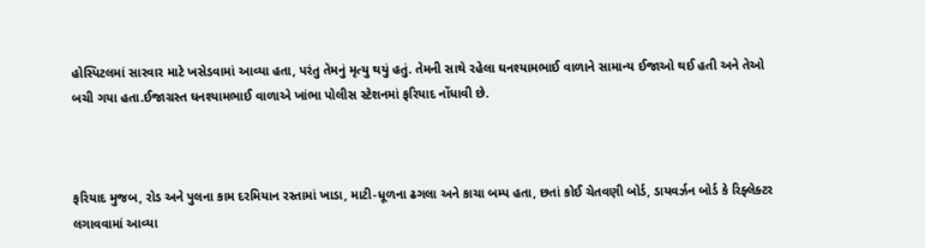હોસ્પિટલમાં સારવાર માટે ખસેડવામાં આવ્યા હતા, પરંતુ તેમનું મૃત્યુ થયું હતું. તેમની સાથે રહેલા ઘનશ્યામભાઈ વાળાને સામાન્ય ઈજાઓ થઈ હતી અને તેઓ બચી ગયા હતા.ઈજાગ્રસ્ત ઘનશ્યામભાઈ વાળાએ ખાંભા પોલીસ સ્ટેશનમાં ફરિયાદ નોંધાવી છે.



ફરિયાદ મુજબ, રોડ અને પુલના કામ દરમિયાન રસ્તામાં ખાડા, માટી-ધૂળના ઢગલા અને કાચા બમ્પ હતા, છતાં કોઈ ચેતવણી બોર્ડ, ડાયવર્ઝન બોર્ડ કે રિફ્લેક્ટર લગાવવામાં આવ્યા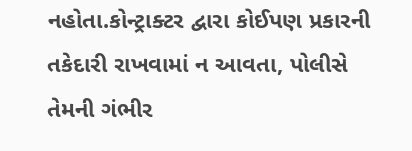નહોતા.કોન્ટ્રાક્ટર દ્વારા કોઈપણ પ્રકારની તકેદારી રાખવામાં ન આવતા, પોલીસે તેમની ગંભીર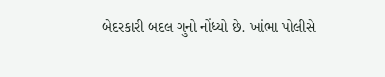બેદરકારી બદલ ગુનો નોંધ્યો છે. ખાંભા પોલીસે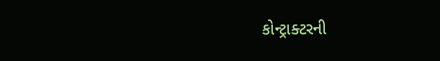કોન્ટ્રાક્ટરની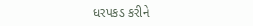ધરપકડ કરીને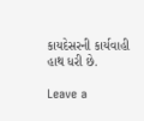કાયદેસરની કાર્યવાહી હાથ ધરી છે.

Leave a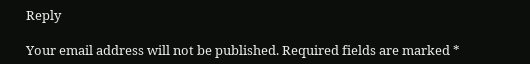Reply

Your email address will not be published. Required fields are marked *